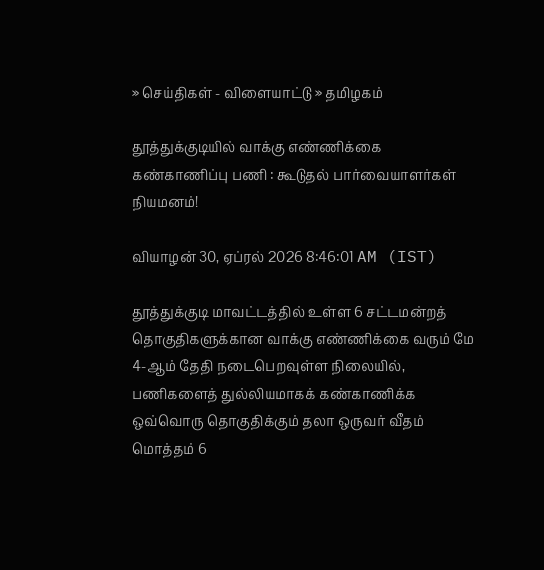» செய்திகள் - விளையாட்டு » தமிழகம்

தூத்துக்குடியில் வாக்கு எண்ணிக்கை கண்காணிப்பு பணி : கூடுதல் பார்வையாளர்கள் நியமனம்!

வியாழன் 30, ஏப்ரல் 2026 8:46:01 AM (IST)

தூத்துக்குடி மாவட்டத்தில் உள்ள 6 சட்டமன்றத் தொகுதிகளுக்கான வாக்கு எண்ணிக்கை வரும் மே 4-ஆம் தேதி நடைபெறவுள்ள நிலையில், பணிகளைத் துல்லியமாகக் கண்காணிக்க ஒவ்வொரு தொகுதிக்கும் தலா ஒருவர் வீதம் மொத்தம் 6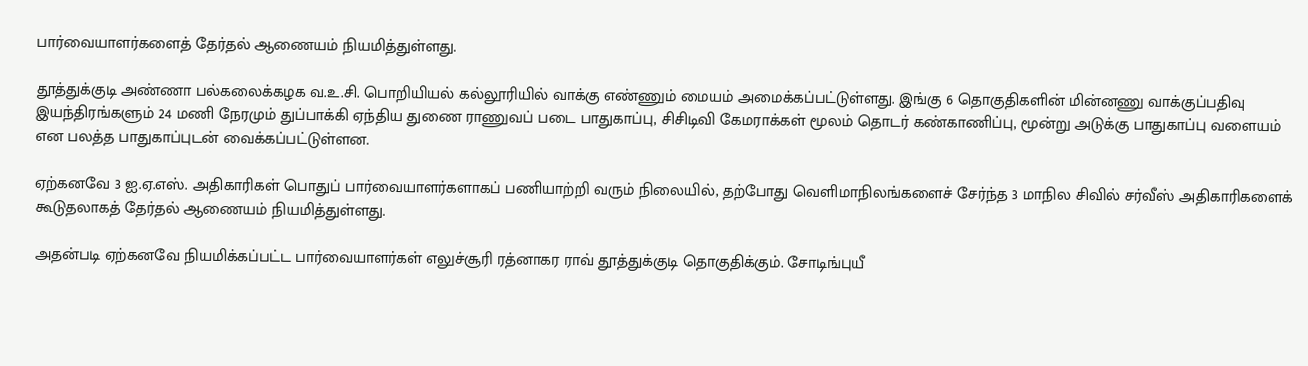பார்வையாளர்களைத் தேர்தல் ஆணையம் நியமித்துள்ளது.

தூத்துக்குடி அண்ணா பல்கலைக்கழக வ.உ.சி. பொறியியல் கல்லூரியில் வாக்கு எண்ணும் மையம் அமைக்கப்பட்டுள்ளது. இங்கு 6 தொகுதிகளின் மின்னணு வாக்குப்பதிவு இயந்திரங்களும் 24 மணி நேரமும் துப்பாக்கி ஏந்திய துணை ராணுவப் படை பாதுகாப்பு, சிசிடிவி கேமராக்கள் மூலம் தொடர் கண்காணிப்பு, மூன்று அடுக்கு பாதுகாப்பு வளையம் என பலத்த பாதுகாப்புடன் வைக்கப்பட்டுள்ளன.

ஏற்கனவே 3 ஐ.ஏ.எஸ். அதிகாரிகள் பொதுப் பார்வையாளர்களாகப் பணியாற்றி வரும் நிலையில், தற்போது வெளிமாநிலங்களைச் சேர்ந்த 3 மாநில சிவில் சர்வீஸ் அதிகாரிகளைக் கூடுதலாகத் தேர்தல் ஆணையம் நியமித்துள்ளது.

அதன்படி ஏற்கனவே நியமிக்கப்பட்ட பார்வையாளர்கள் எலுச்சூரி ரத்னாகர ராவ் தூத்துக்குடி தொகுதிக்கும். சோடிங்புயீ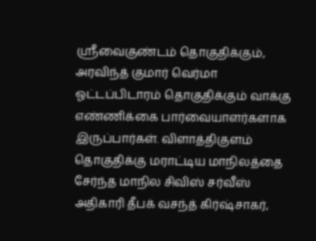ஸ்ரீவைகுண்டம் தொகுதிக்கும், அரவிந்த் குமார் வெர்மா ஓட்டப்பிடாரம் தொகுதிக்கும் வாக்கு எண்ணிக்கை பார்வையாளர்களாக இருப்பார்கள். விளாத்திகுளம் தொகுதிக்கு மராட்டிய மாநிலத்தை சேர்ந்த மாநில சிவிஸ் சர்வீஸ் அதிகாரி தீபக் வசந்த் கிர்ஷ்சாகர்,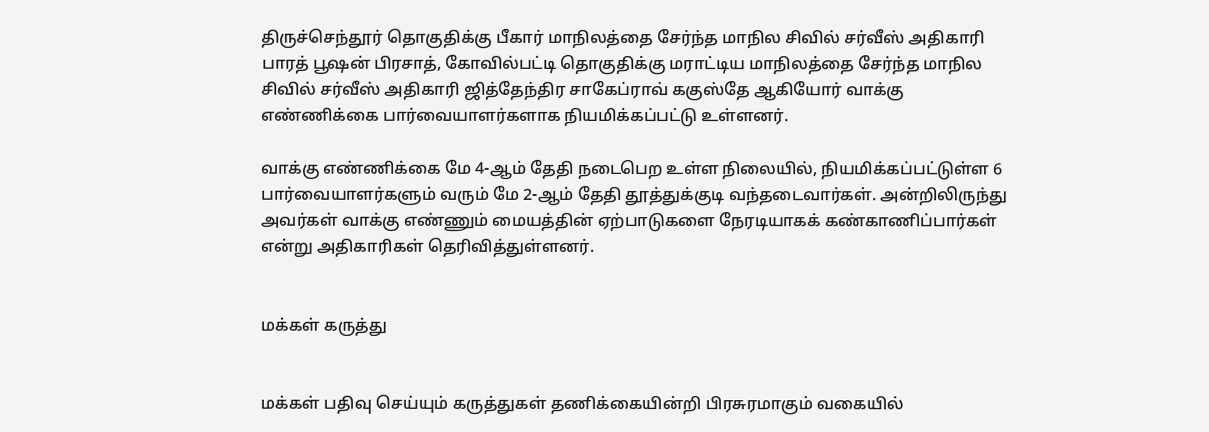திருச்செந்தூர் தொகுதிக்கு பீகார் மாநிலத்தை சேர்ந்த மாநில சிவில் சர்வீஸ் அதிகாரி பாரத் பூஷன் பிரசாத், கோவில்பட்டி தொகுதிக்கு மராட்டிய மாநிலத்தை சேர்ந்த மாநில சிவில் சர்வீஸ் அதிகாரி ஜித்தேந்திர சாகேப்ராவ் ககுஸ்தே ஆகியோர் வாக்கு எண்ணிக்கை பார்வையாளர்களாக நியமிக்கப்பட்டு உள்ளனர்.

வாக்கு எண்ணிக்கை மே 4-ஆம் தேதி நடைபெற உள்ள நிலையில், நியமிக்கப்பட்டுள்ள 6 பார்வையாளர்களும் வரும் மே 2-ஆம் தேதி தூத்துக்குடி வந்தடைவார்கள். அன்றிலிருந்து அவர்கள் வாக்கு எண்ணும் மையத்தின் ஏற்பாடுகளை நேரடியாகக் கண்காணிப்பார்கள் என்று அதிகாரிகள் தெரிவித்துள்ளனர்.


மக்கள் கருத்து


மக்கள் பதிவு செய்யும் கருத்துகள் தணிக்கையின்றி பிரசுரமாகும் வகையில்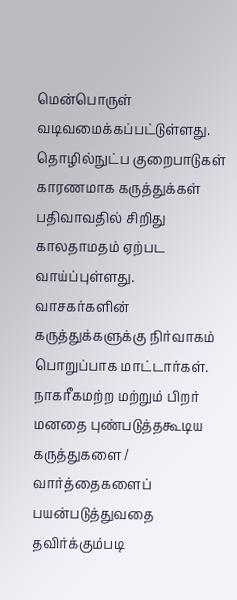மென்பொருள் வடிவமைக்கப்பட்டுள்ளது. தொழில்நுட்ப குறைபாடுகள் காரணமாக கருத்துக்கள் பதிவாவதில் சிறிது காலதாமதம் ஏற்பட வாய்ப்புள்ளது. வாசகர்களின் கருத்துக்களுக்கு நிர்வாகம் பொறுப்பாக மாட்டார்கள். நாகரீகமற்ற மற்றும் பிறர் மனதை புண்படுத்தகூடிய கருத்துகளை / வார்த்தைகளைப் பயன்படுத்துவதை தவிர்க்கும்படி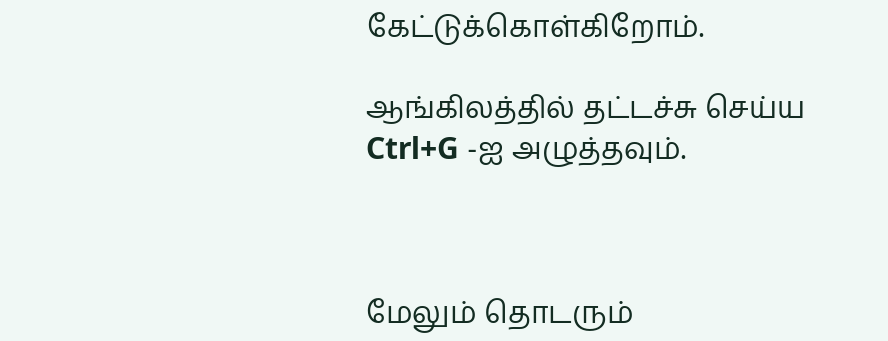கேட்டுக்கொள்கிறோம்.

ஆங்கிலத்தில் தட்டச்சு செய்ய Ctrl+G -ஐ அழுத்தவும்.



மேலும் தொடரும்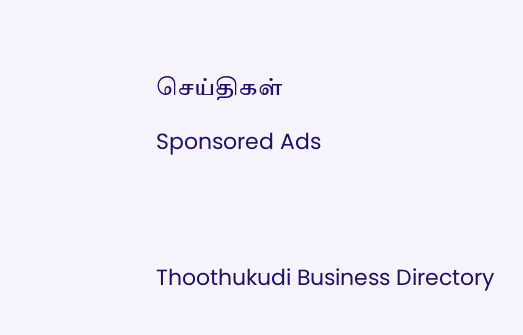செய்திகள்

Sponsored Ads




Thoothukudi Business Directory